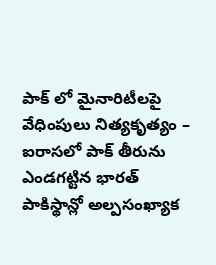పాక్ లో మైనారిటీలపై వేధింపులు నిత్యకృత్యం – ఐరాసలో పాక్ తీరును ఎండగట్టిన భారత్
పాకిస్థాన్లో అల్పసంఖ్యాక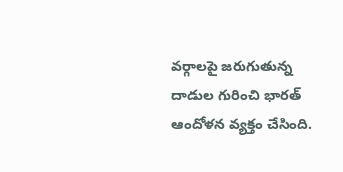వర్గాలపై జరుగుతున్న దాడుల గురించి భారత్ ఆందోళన వ్యక్తం చేసింది.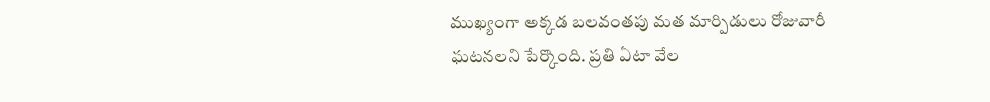ముఖ్యంగా అక్కడ బలవంతపు మత మార్పిడులు రోజువారీ ఘటనలని పేర్కొంది. ప్రతి ఏటా వేల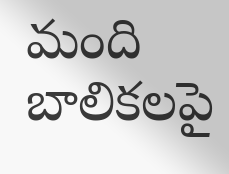మంది బాలికలపై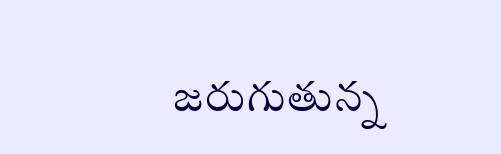జరుగుతున్న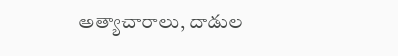అత్యాచారాలు, దాడుల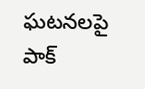ఘటనలపై పాక్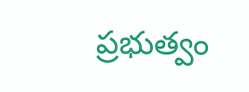ప్రభుత్వం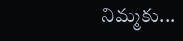నిమ్మకు...